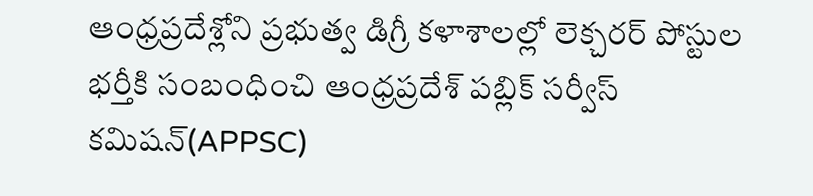ఆంధ్రప్రదేశ్లోని ప్రభుత్వ డిగ్రీ కళాశాలల్లో లెక్చరర్ పోస్టుల భర్తీకి సంబంధించి ఆంధ్రప్రదేశ్ పబ్లిక్ సర్వీస్ కమిషన్(APPSC)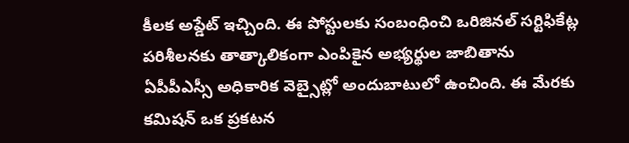కీలక అప్డేట్ ఇచ్చింది. ఈ పోస్టులకు సంబంధించి ఒరిజినల్ సర్టిఫికేట్ల పరిశీలనకు తాత్కాలికంగా ఎంపికైన అభ్యర్థుల జాబితాను ఏపీపీఎస్సీ అధికారిక వెబ్సైట్లో అందుబాటులో ఉంచింది. ఈ మేరకు కమిషన్ ఒక ప్రకటన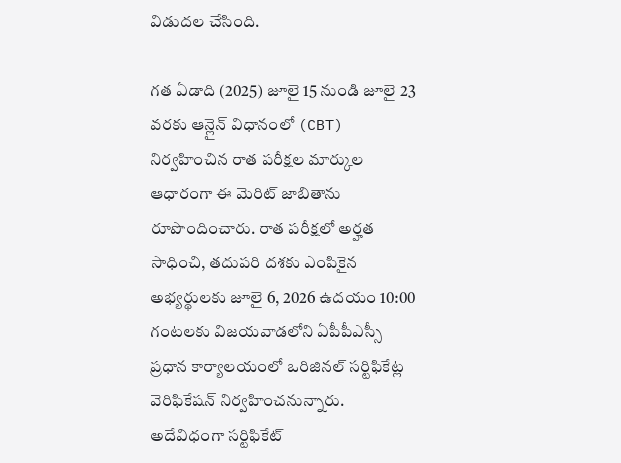విడుదల చేసింది.

గత ఏడాది (2025) జూలై 15 నుండి జూలై 23 వరకు ఆన్లైన్ విధానంలో (CBT) నిర్వహించిన రాత పరీక్షల మార్కుల ఆధారంగా ఈ మెరిట్ జాబితాను రూపొందించారు. రాత పరీక్షలో అర్హత సాధించి, తదుపరి దశకు ఎంపికైన అభ్యర్థులకు జూలై 6, 2026 ఉదయం 10:00 గంటలకు విజయవాడలోని ఏపీపీఎస్సీ ప్రధాన కార్యాలయంలో ఒరిజినల్ సర్టిఫికేట్ల వెరిఫికేషన్ నిర్వహించనున్నారు.
అదేవిధంగా సర్టిఫికేట్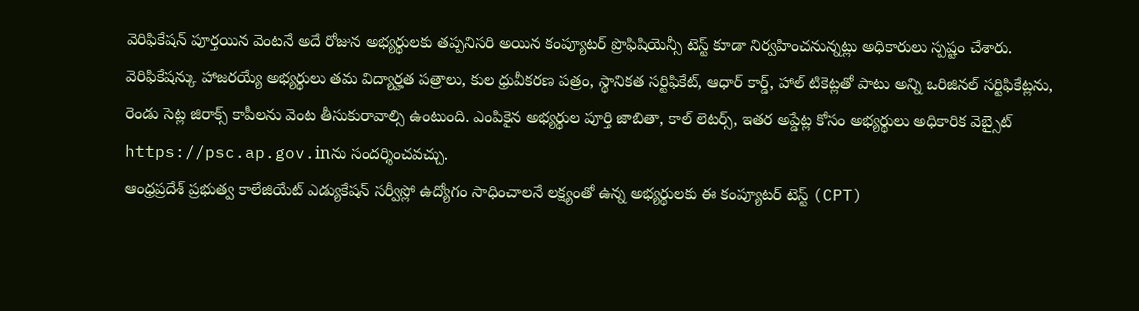వెరిఫికేషన్ పూర్తయిన వెంటనే అదే రోజున అభ్యర్థులకు తప్పనిసరి అయిన కంప్యూటర్ ప్రొఫిషియెన్సీ టెస్ట్ కూడా నిర్వహించనున్నట్లు అధికారులు స్పష్టం చేశారు.
వెరిఫికేషన్కు హాజరయ్యే అభ్యర్థులు తమ విద్యార్హత పత్రాలు, కుల ధ్రువీకరణ పత్రం, స్థానికత సర్టిఫికేట్, ఆధార్ కార్డ్, హాల్ టికెట్లతో పాటు అన్ని ఒరిజినల్ సర్టిఫికేట్లను, రెండు సెట్ల జిరాక్స్ కాపీలను వెంట తీసుకురావాల్సి ఉంటుంది. ఎంపికైన అభ్యర్థుల పూర్తి జాబితా, కాల్ లెటర్స్, ఇతర అప్డేట్ల కోసం అభ్యర్థులు అధికారిక వెబ్సైట్ https://psc.ap.gov.inను సందర్శించవచ్చు.
ఆంధ్రప్రదేశ్ ప్రభుత్వ కాలేజియేట్ ఎడ్యుకేషన్ సర్వీస్లో ఉద్యోగం సాధించాలనే లక్ష్యంతో ఉన్న అభ్యర్థులకు ఈ కంప్యూటర్ టెస్ట్ (CPT)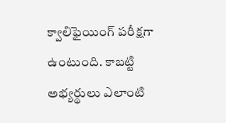క్వాలిఫైయింగ్ పరీక్షగా ఉంటుంది. కాబట్టి అభ్యర్థులు ఎలాంటి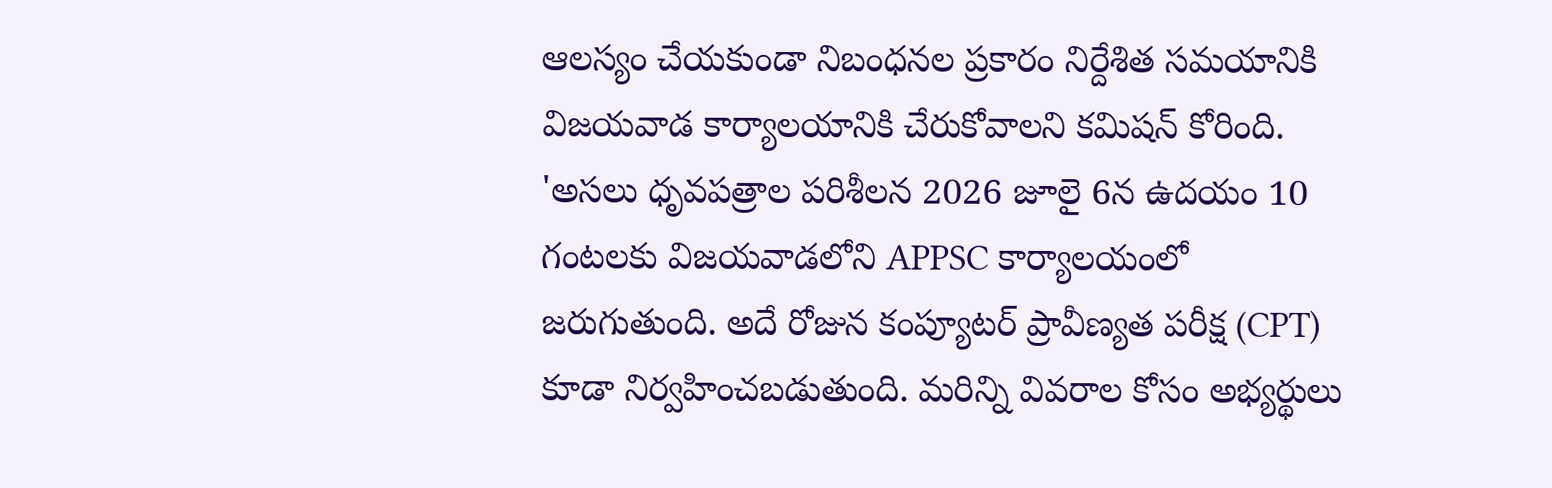ఆలస్యం చేయకుండా నిబంధనల ప్రకారం నిర్దేశిత సమయానికి విజయవాడ కార్యాలయానికి చేరుకోవాలని కమిషన్ కోరింది.
'అసలు ధృవపత్రాల పరిశీలన 2026 జూలై 6న ఉదయం 10 గంటలకు విజయవాడలోని APPSC కార్యాలయంలో జరుగుతుంది. అదే రోజున కంప్యూటర్ ప్రావీణ్యత పరీక్ష (CPT) కూడా నిర్వహించబడుతుంది. మరిన్ని వివరాల కోసం అభ్యర్థులు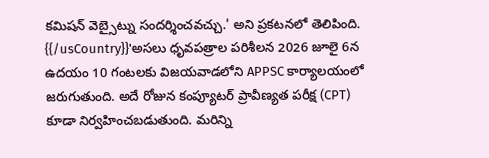కమిషన్ వెబ్సైట్ను సందర్శించవచ్చు.' అని ప్రకటనలో తెలిపింది.
{{/usCountry}}'అసలు ధృవపత్రాల పరిశీలన 2026 జూలై 6న ఉదయం 10 గంటలకు విజయవాడలోని APPSC కార్యాలయంలో జరుగుతుంది. అదే రోజున కంప్యూటర్ ప్రావీణ్యత పరీక్ష (CPT) కూడా నిర్వహించబడుతుంది. మరిన్ని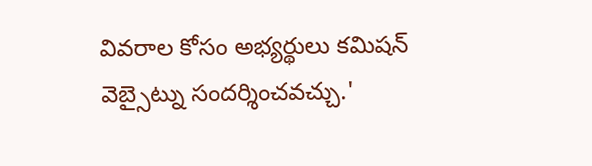వివరాల కోసం అభ్యర్థులు కమిషన్ వెబ్సైట్ను సందర్శించవచ్చు.'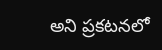అని ప్రకటనలో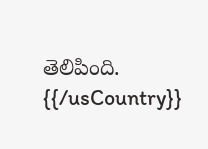తెలిపింది.
{{/usCountry}}